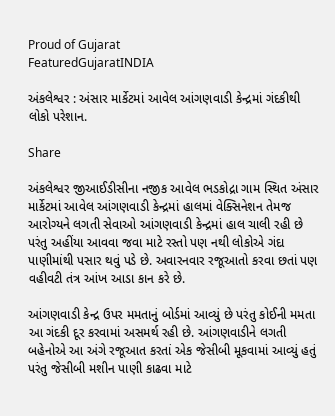Proud of Gujarat
FeaturedGujaratINDIA

અંકલેશ્વર : અંસાર માર્કેટમાં આવેલ આંગણવાડી કેન્દ્રમાં ગંદકીથી લોકો પરેશાન.

Share

અંકલેશ્વર જીઆઈડીસીના નજીક આવેલ ભડકોદ્રા ગામ સ્થિત અંસાર માર્કેટમાં આવેલ આંગણવાડી કેન્દ્રમાં હાલમાં વેક્સિનેશન તેમજ આરોગ્યને લગતી સેવાઓ આંગણવાડી કેન્દ્રમાં હાલ ચાલી રહી છે પરંતુ અહીંયા આવવા જવા માટે રસ્તો પણ નથી લોકોએ ગંદા પાણીમાંથી પસાર થવું પડે છે. અવારનવાર રજૂઆતો કરવા છતાં પણ વહીવટી તંત્ર આંખ આડા કાન કરે છે.

આંગણવાડી કેન્દ્ર ઉપર મમતાનું બોર્ડમાં આવ્યું છે પરંતુ કોઈની મમતા આ ગંદકી દૂર કરવામાં અસમર્થ રહી છે. આંગણવાડીને લગતી બહેનોએ આ અંગે રજૂઆત કરતાં એક જેસીબી મૂકવામાં આવ્યું હતું પરંતુ જેસીબી મશીન પાણી કાઢવા માટે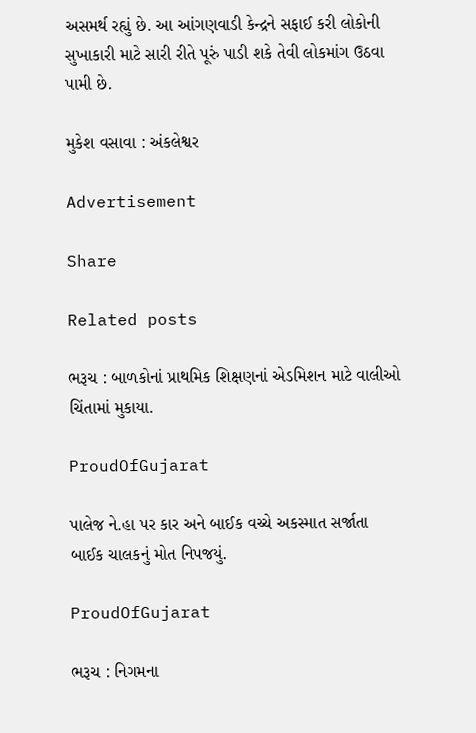અસમર્થ રહ્યું છે. આ આંગણવાડી કેન્દ્રને સફાઈ કરી લોકોની સુખાકારી માટે સારી રીતે પૂરું પાડી શકે તેવી લોકમાંગ ઉઠવા પામી છે.

મુકેશ વસાવા : અંકલેશ્વર

Advertisement

Share

Related posts

ભરૂચ : બાળકોનાં પ્રાથમિક શિક્ષણનાં એડમિશન માટે વાલીઓ ચિંતામાં મુકાયા.

ProudOfGujarat

પાલેજ ને.હા પર કાર અને બાઈક વચ્ચે અકસ્માત સર્જાતા બાઈક ચાલકનું મોત નિપજયું.

ProudOfGujarat

ભરૂચ : નિગમના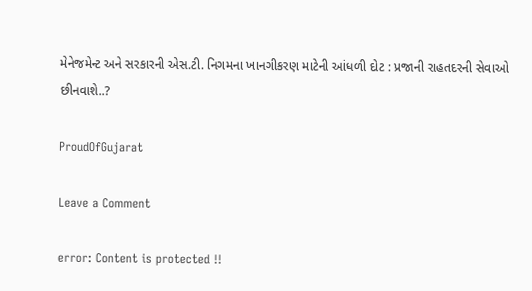મેનેજમેન્ટ અને સરકારની એસ.ટી. નિગમના ખાનગીકરણ માટેની આંધળી દોટ : પ્રજાની રાહતદરની સેવાઓ છીનવાશે..?

ProudOfGujarat

Leave a Comment

error: Content is protected !!